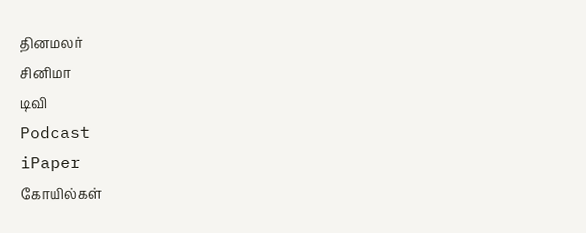தினமலர்
சினிமா
டிவி
Podcast
iPaper
கோயில்கள்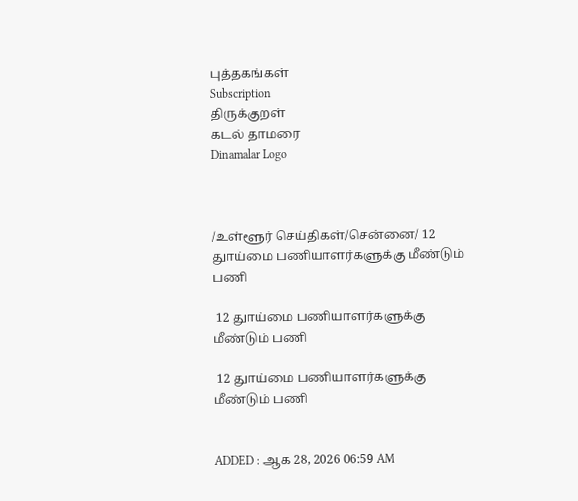புத்தகங்கள்
Subscription
திருக்குறள்
கடல் தாமரை
Dinamalar Logo



/உள்ளூர் செய்திகள்/சென்னை/ 12 துாய்மை பணியாளர்களுக்கு மீண்டும் பணி

 12 துாய்மை பணியாளர்களுக்கு மீண்டும் பணி

 12 துாய்மை பணியாளர்களுக்கு மீண்டும் பணி


ADDED : ஆக 28, 2026 06:59 AM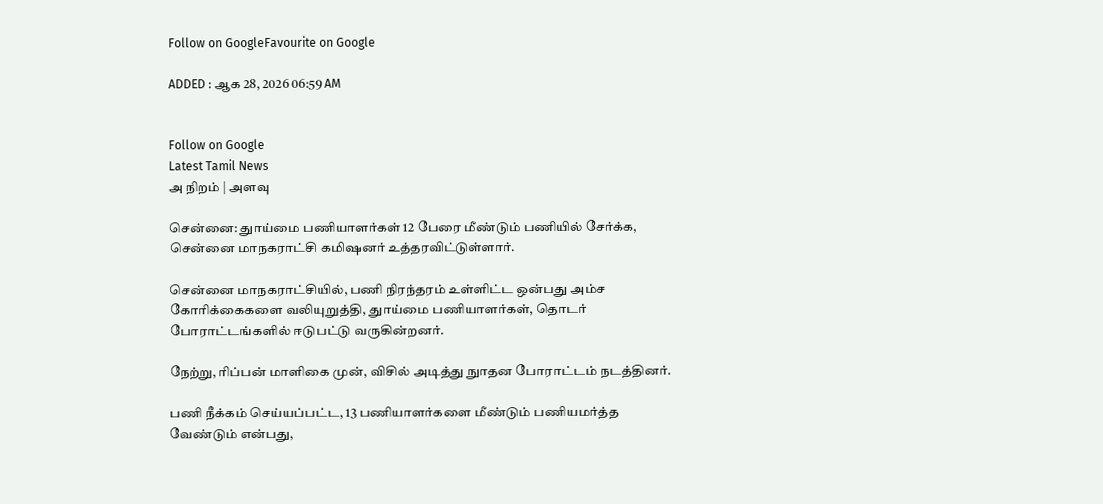Follow on GoogleFavourite on Google

ADDED : ஆக 28, 2026 06:59 AM


Follow on Google
Latest Tamil News
அ நிறம் | அளவு

சென்னை: துாய்மை பணியாளர்கள் 12 பேரை மீண்டும் பணியில் சேர்க்க, சென்னை மாநகராட்சி கமிஷனர் உத்தரவிட்டுள்ளார்.

சென்னை மாநகராட்சியில், பணி நிரந்தரம் உள்ளிட்ட ஒன்பது அம்ச கோரிக்கைகளை வலியுறுத்தி, துாய்மை பணியாளர்கள், தொடர் போராட்டங்களில் ஈடுபட்டு வருகின்றனர்.

நேற்று, ரிப்பன் மாளிகை முன், விசில் அடித்து நுாதன போராட்டம் நடத்தினர்.

பணி நீக்கம் செய்யப்பட்ட, 13 பணியாளர்களை மீண்டும் பணியமர்த்த வேண்டும் என்பது,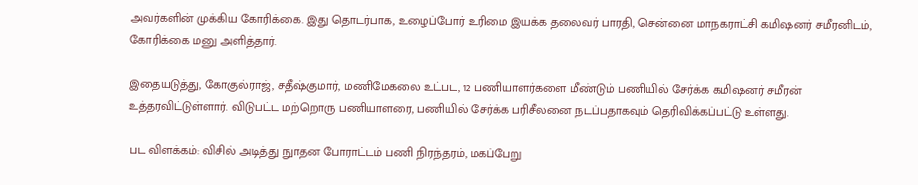அவர்களின் முக்கிய கோரிக்கை. இது தொடர்பாக, உழைப்போர் உரிமை இயக்க தலைவர் பாரதி, சென்னை மாநகராட்சி கமிஷனர் சமீரனிடம், கோரிக்கை மனு அளித்தார்.

இதையடுத்து, கோகுல்ராஜ், சதீஷ்குமார், மணிமேகலை உட்பட, 12 பணியாளர்களை மீண்டும் பணியில் சேர்க்க கமிஷனர் சமீரன் உத்தரவிட்டுள்ளார். விடுபட்ட மற்றொரு பணியாளரை, பணியில் சேர்க்க பரிசீலனை நடப்பதாகவும் தெரிவிக்கப்பட்டு உள்ளது.

பட விளக்கம்: விசில் அடித்து நுாதன போராட்டம் பணி நிரந்தரம், மகப்பேறு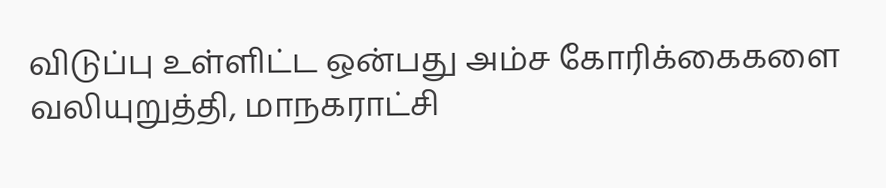விடுப்பு உள்ளிட்ட ஒன்பது அம்ச கோரிக்கைகளை வலியுறுத்தி, மாநகராட்சி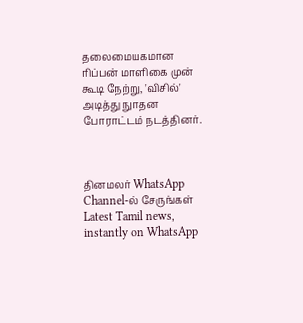தலைமையகமான ரிப்பன் மாளிகை முன் கூடி நேற்று, 'விசில்' அடித்து நுாதன போராட்டம் நடத்தினர்.



தினமலர் WhatsApp Channel-ல் சேருங்கள்
Latest Tamil news, instantly on WhatsApp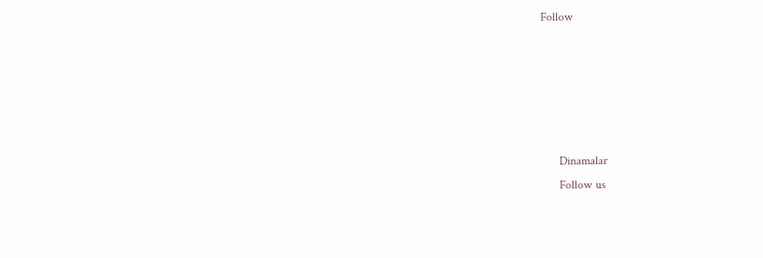Follow





      Dinamalar
      Follow us